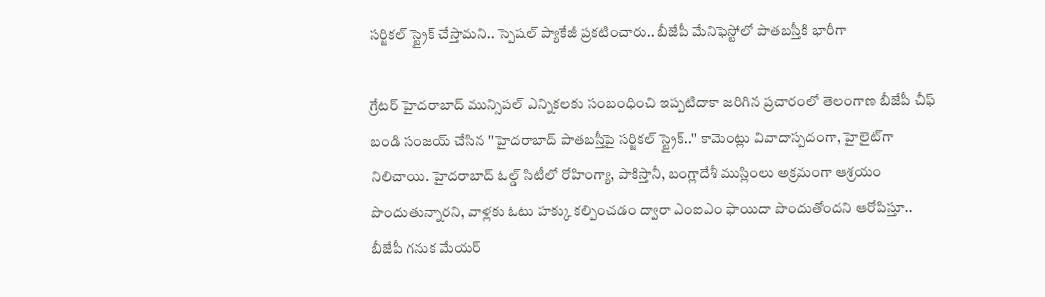సర్జికల్ స్ట్రైక్ చేస్తామని.. స్పెషల్ ప్యాకేజీ ప్రకటించారు.. బీజేపీ మేనిఫెస్టోలో పాతబస్తీకి భారీగా

గ్రేటర్ హైదరాబాద్ మున్సిపల్ ఎన్నికలకు సంబంధించి ఇప్పటిదాకా జరిగిన ప్రచారంలో తెలంగాణ బీజేపీ చీఫ్ బండి సంజయ్ చేసిన ''హైదరాబాద్ పాతబస్తీపై సర్జికల్ స్ట్రైక్..'' కామెంట్లు వివాదాస్పదంగా, హైలైట్‌గా నిలిచాయి. హైదరాబాద్ ఓల్డ్ సిటీలో రోహింగ్యా, పాకిస్తానీ, బంగ్లాదేశీ ముస్లింలు అక్రమంగా ఆశ్రయం పొందుతున్నారని, వాళ్లకు ఓటు హక్కు కల్పించడం ద్వారా ఎంఐఎం ఫాయిదా పొందుతోందని ఆరోపిస్తూ.. బీజేపీ గనుక మేయర్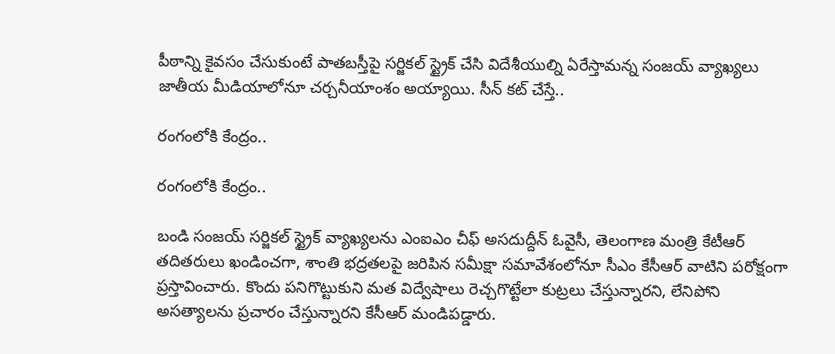పీఠాన్ని కైవసం చేసుకుంటే పాతబస్తీపై సర్జికల్ స్ట్రైక్ చేసి విదేశీయుల్ని ఏరేస్తామన్న సంజయ్ వ్యాఖ్యలు జాతీయ మీడియాలోనూ చర్చనీయాంశం అయ్యాయి. సీన్ కట్ చేస్తే..

రంగంలోకి కేంద్రం..

రంగంలోకి కేంద్రం..

బండి సంజయ్ సర్జికల్ స్ట్రైక్ వ్యాఖ్యలను ఎంఐఎం చీఫ్ అసదుద్దీన్ ఓవైసీ, తెలంగాణ మంత్రి కేటీఆర్ తదితరులు ఖండించగా, శాంతి భద్రతలపై జరిపిన సమీక్షా సమావేశంలోనూ సీఎం కేసీఆర్ వాటిని పరోక్షంగా ప్రస్తావించారు. కొందు పనిగొట్టుకుని మత విద్వేషాలు రెచ్చగొట్టేలా కుట్రలు చేస్తున్నారని, లేనిపోని అసత్యాలను ప్రచారం చేస్తున్నారని కేసీఆర్ మండిపడ్డారు.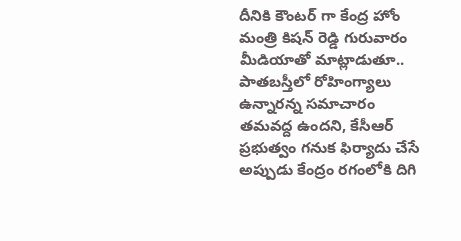దీనికి కౌంటర్ గా కేంద్ర హోం మంత్రి కిషన్ రెడ్డి గురువారం మీడియాతో మాట్లాడుతూ.. పాతబస్తీలో రోహింగ్యాలు ఉన్నారన్న సమాచారం తమవద్ద ఉందని, కేసీఆర్ ప్రభుత్వం గనుక ఫిర్యాదు చేసే అప్పుడు కేంద్రం రగంలోకి దిగి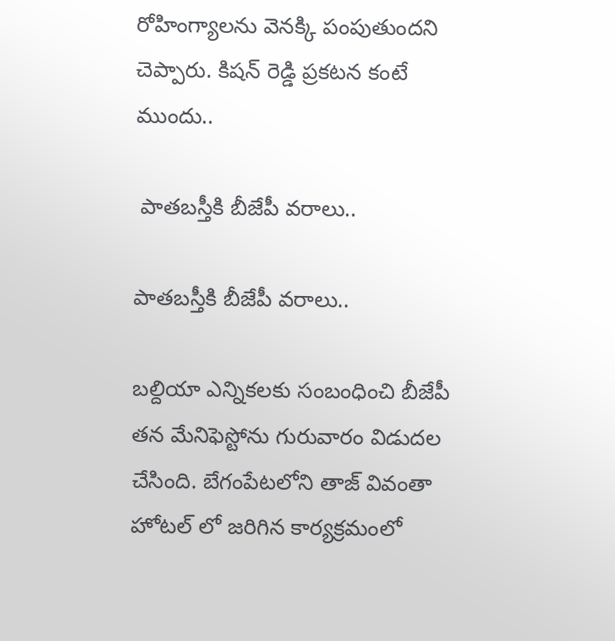రోహింగ్యాలను వెనక్కి పంపుతుందని చెప్పారు. కిషన్ రెడ్డి ప్రకటన కంటే ముందు..

 పాతబస్తీకి బీజేపీ వరాలు..

పాతబస్తీకి బీజేపీ వరాలు..

బల్దియా ఎన్నికలకు సంబంధించి బీజేపీ తన మేనిఫెస్టోను గురువారం విడుదల చేసింది. బేగంపేటలోని తాజ్ వివంతా హోటల్ లో జరిగిన కార్యక్రమంలో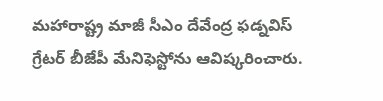మహారాష్ట్ర మాజీ సీఎం దేవేంద్ర ఫడ్నవిస్ గ్రేటర్ బీజేపీ మేనిఫెస్టోను ఆవిష్కరించారు.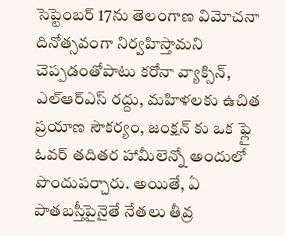సెప్టెంబర్ 17ను తెలంగాణ విమోచనా దినోత్సవంగా నిర్వహిస్తామని చెప్పడంతోపాటు కరోనా వ్యాక్సిన్, ఎల్ఆర్ఎస్ రద్దు, మహిళలకు ఉచిత ప్రయాణ సౌకర్యం, జంక్షన్ కు ఒక ఫ్లై ఓవర్ తదితర హామీలెన్నో అందులో పొందుపర్చారు. అయితే, ఏ పాతబస్తీపైనైతే నేతలు తీవ్ర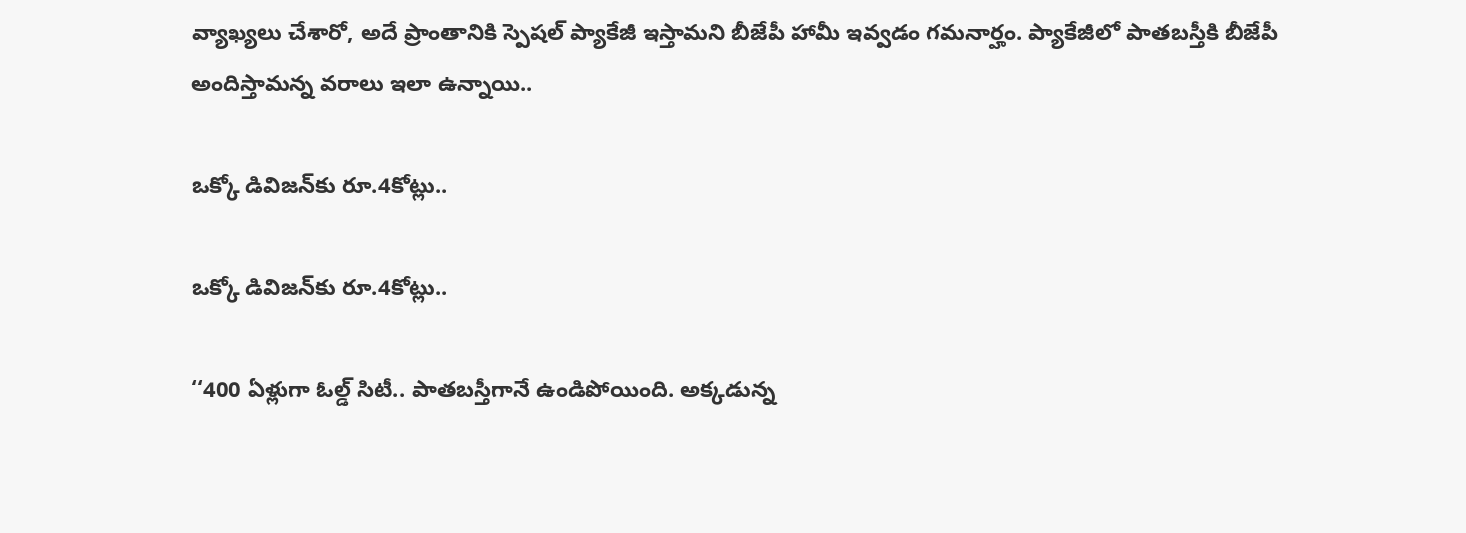వ్యాఖ్యలు చేశారో, అదే ప్రాంతానికి స్పెషల్ ప్యాకేజీ ఇస్తామని బీజేపీ హామీ ఇవ్వడం గమనార్హం. ప్యాకేజీలో పాతబస్తీకి బీజేపీ అందిస్తామన్న వరాలు ఇలా ఉన్నాయి..

ఒక్కో డివిజన్‌కు రూ.4కోట్లు..

ఒక్కో డివిజన్‌కు రూ.4కోట్లు..

‘‘400 ఏళ్లుగా ఓల్డ్ సిటీ.. పాతబస్తీగానే ఉండిపోయింది. అక్కడున్న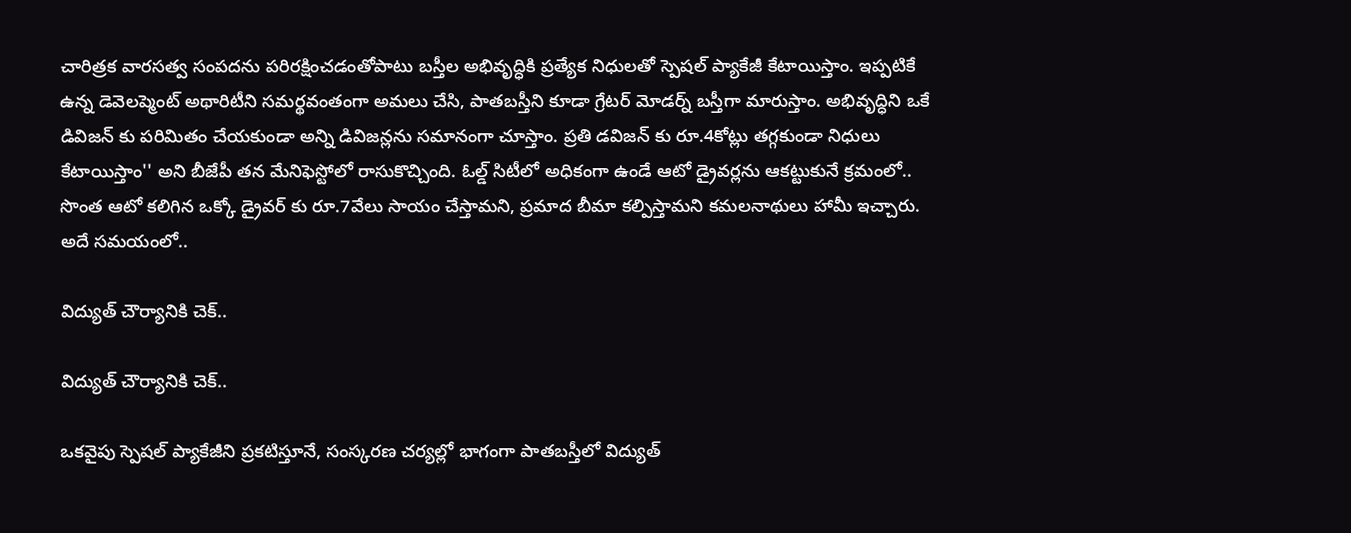చారిత్రక వారసత్వ సంపదను పరిరక్షించడంతోపాటు బస్తీల అభివృద్ధికి ప్రత్యేక నిధులతో స్పెషల్ ప్యాకేజీ కేటాయిస్తాం. ఇప్పటికే ఉన్న డెవెలప్మెంట్ అథారిటీని సమర్థవంతంగా అమలు చేసి, పాతబస్తీని కూడా గ్రేటర్ మోడర్న్ బస్తీగా మారుస్తాం. అభివృద్ధిని ఒకే డివిజన్ కు పరిమితం చేయకుండా అన్ని డివిజన్లను సమానంగా చూస్తాం. ప్రతి డవిజన్ కు రూ.4కోట్లు తగ్గకుండా నిధులు కేటాయిస్తాం'' అని బీజేపీ తన మేనిఫెస్టోలో రాసుకొచ్చింది. ఓల్డ్ సిటీలో అధికంగా ఉండే ఆటో డ్రైవర్లను ఆకట్టుకునే క్రమంలో.. సొంత ఆటో కలిగిన ఒక్కో డ్రైవర్ కు రూ.7వేలు సాయం చేస్తామని, ప్రమాద బీమా కల్పిస్తామని కమలనాథులు హామీ ఇచ్చారు. అదే సమయంలో..

విద్యుత్ చౌర్యానికి చెక్..

విద్యుత్ చౌర్యానికి చెక్..

ఒకవైపు స్పెషల్ ప్యాకేజీని ప్రకటిస్తూనే, సంస్కరణ చర్యల్లో భాగంగా పాతబస్తీలో విద్యుత్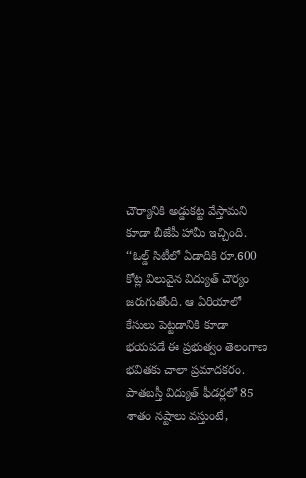చౌర్యానికి అడ్డుకట్ట వేస్తామని కూడా బీజేపీ హామీ ఇచ్చింది. ‘‘ఓల్డ్ సిటీలో ఏడాదికి రూ.600 కోట్ల విలువైన విద్యుత్ చౌర్యం జరుగుతోంది. ఆ ఏరియాలో కేసులు పెట్టడానికి కూడా భయపడే ఈ ప్రభుత్వం తెలంగాణ భవితకు చాలా ప్రమాదకరం. పాతబస్తీ విద్యుత్ ఫీడర్లలో 85 శాతం నష్టాలు వస్తుంటే,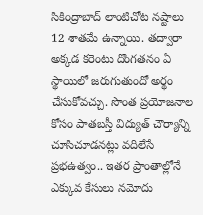సికింద్రాబాద్ లాంటిచోట నష్టాలు 12 శాతమే ఉన్నాయి. తద్వారా అక్కడ కరెంటు దొంగతనం ఏ స్థాయిలో జరుగుతుందో అర్థం చేసుకోవచ్చు. సొంత ప్రయోజనాల కోసం పాతబస్తీ విద్యుత్ చౌర్యాన్ని చూసిచూడనట్లు వదిలేసే ప్రభఉత్వం.. ఇతర ప్రాంతాల్లోనే ఎక్కువ కేసులు నమోదు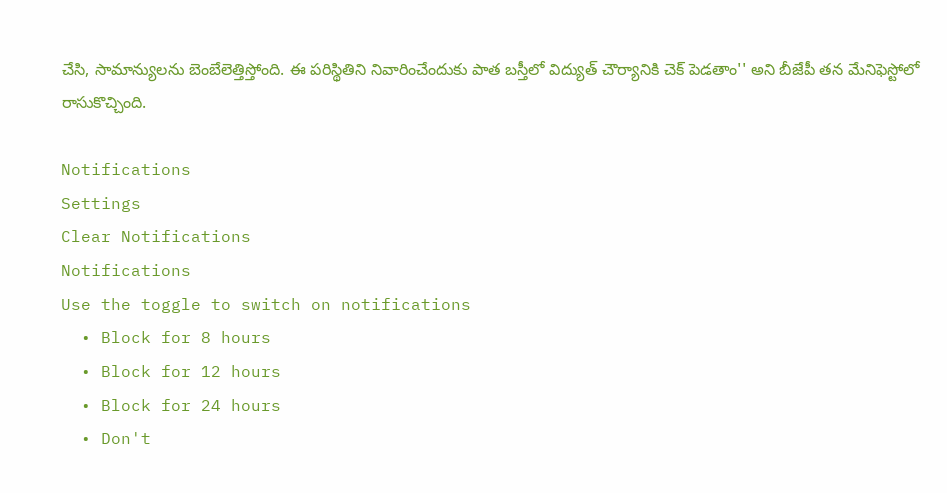చేసి, సామాన్యులను బెంబేలెత్తిస్తోంది. ఈ పరిస్థితిని నివారించేందుకు పాత బస్తీలో విద్యుత్ చౌర్యానికి చెక్ పెడతాం'' అని బీజేపీ తన మేనిఫెస్టోలో రాసుకొచ్చింది.

Notifications
Settings
Clear Notifications
Notifications
Use the toggle to switch on notifications
  • Block for 8 hours
  • Block for 12 hours
  • Block for 24 hours
  • Don't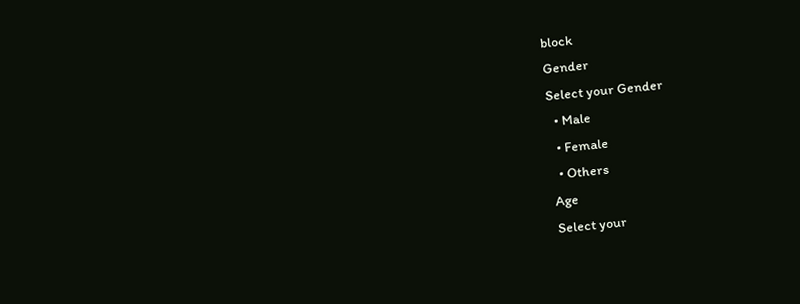block
Gender
Select your Gender
  • Male
  • Female
  • Others
Age
Select your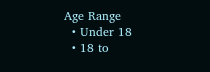Age Range
  • Under 18
  • 18 to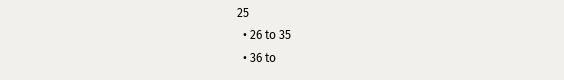25
  • 26 to 35
  • 36 to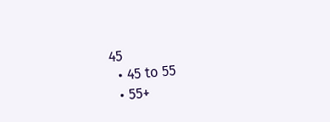45
  • 45 to 55
  • 55+